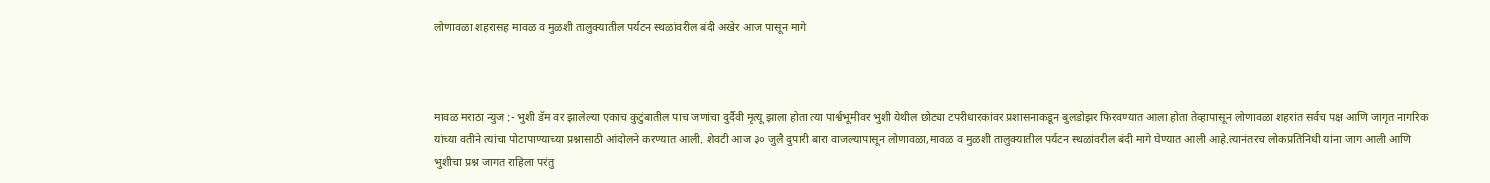लोणावळा शहरासह मावळ व मुळशी तालुक्यातील पर्यटन स्थळांवरील बंदी अखेर आज पासून मागे



मावळ मराठा न्युज :- भुशी डॅम वर झालेल्या एकाच कुटुंबातील पाच जणांचा दुर्दैवी मृत्यू झाला होता त्या पार्श्वभूमीवर भुशी येथील छोट्या टपरीधारकांवर प्रशासनाकडून बुलडोझर फिरवण्यात आला होता तेव्हापासून लोणावळा शहरांत सर्वच पक्ष आणि जागृत नागरिक यांच्या वतीने त्यांचा पोटापाण्याच्या प्रश्नासाठी आंदोलने करण्यात आली. शेवटी आज ३० जुलै दुपारी बारा वाजल्यापासून लोणावळा,मावळ व मुळशी तालुक्यातील पर्यटन स्थळांवरील बंदी मागे घेण्यात आली आहे.त्यानंतरच लोकप्रतिनिधी यांना जाग आली आणि भुशीचा प्रश्न जागत राहिला परंतु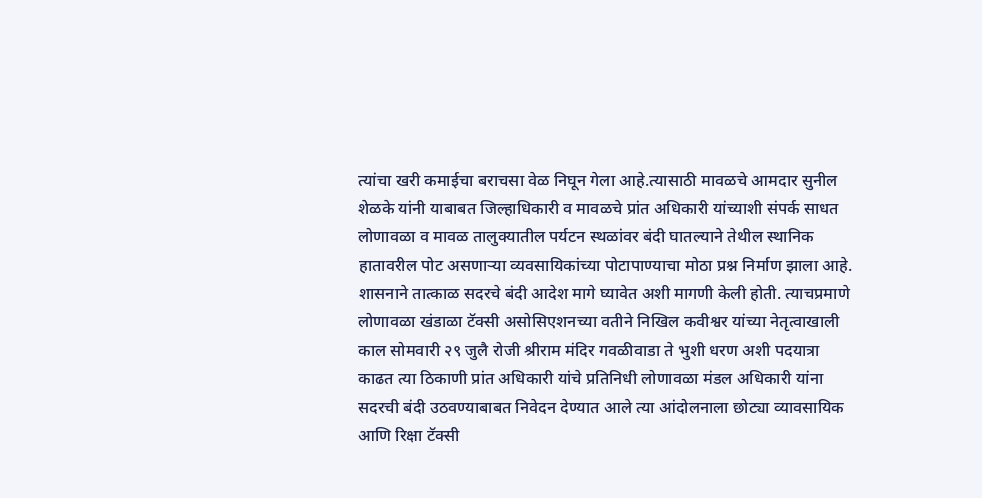त्यांचा खरी कमाईचा बराचसा वेळ निघून गेला आहे.त्यासाठी मावळचे आमदार सुनील शेळके यांनी याबाबत जिल्हाधिकारी व मावळचे प्रांत अधिकारी यांच्याशी संपर्क साधत लोणावळा व मावळ तालुक्यातील पर्यटन स्थळांवर बंदी घातल्याने तेथील स्थानिक हातावरील पोट असणाऱ्या व्यवसायिकांच्या पोटापाण्याचा मोठा प्रश्न निर्माण झाला आहे. शासनाने तात्काळ सदरचे बंदी आदेश मागे घ्यावेत अशी मागणी केली होती. त्याचप्रमाणे लोणावळा खंडाळा टॅक्सी असोसिएशनच्या वतीने निखिल कवीश्वर यांच्या नेतृत्वाखाली काल सोमवारी २९ जुलै रोजी श्रीराम मंदिर गवळीवाडा ते भुशी धरण अशी पदयात्रा काढत त्या ठिकाणी प्रांत अधिकारी यांचे प्रतिनिधी लोणावळा मंडल अधिकारी यांना सदरची बंदी उठवण्याबाबत निवेदन देण्यात आले त्या आंदोलनाला छोट्या व्यावसायिक आणि रिक्षा टॅक्सी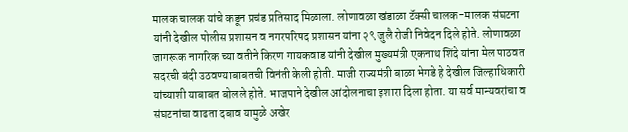मालक चालक यांचे कडून प्रचंड प्रतिसाद मिळाला. लोणावळा खंडाळा टॅक्सी चालक-मालक संघटना यांनी देखील पोलीस प्रशासन व नगरपरिषद प्रशासन यांना २९ जुलै रोजी निवेदन दिले होते. लोणावळा जागरूक नागरिक च्या वतीने किरण गायकवाड यांनी देखील मुख्यमंत्री एकनाथ शिंदे यांना मेल पाठवत सदरची बंदी उठवण्याबाबतची विनंती केली होती. माजी राज्यमंत्री बाळा भेगडे हे देखील जिल्हाधिकारी यांच्याशी याबाबत बोलले होते. भाजपाने देखील आंदोलनाचा इशारा दिला होता. या सर्व मान्यवरांचा व संघटनांचा वाढता दबाव यामुळे अखेर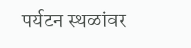पर्यटन स्थळांवर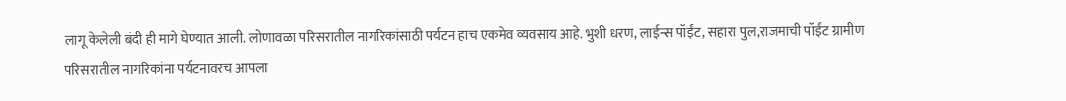लागू केलेली बंदी ही मागे घेण्यात आली. लोणावळा परिसरातील नागरिकांसाठी पर्यटन हाच एकमेव व्यवसाय आहे. भुशी धरण, लाईन्स पॉईंट, सहारा पुल,राजमाची पॉईंट ग्रामीण परिसरातील नागरिकांना पर्यटनावरच आपला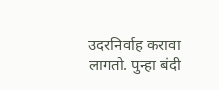उदरनिर्वाह करावा लागतो. पुन्हा बंदी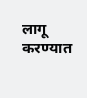लागू करण्यात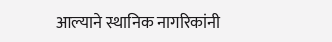आल्याने स्थानिक नागरिकांनी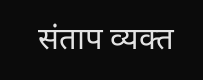संताप व्यक्त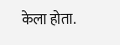केला होता.